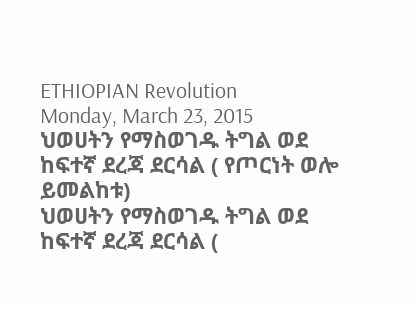ETHIOPIAN Revolution
Monday, March 23, 2015
ህወሀትን የማስወገዱ ትግል ወደ ከፍተኛ ደረጃ ደርሳል ( የጦርነት ወሎ ይመልከቱ)
ህወሀትን የማስወገዱ ትግል ወደ ከፍተኛ ደረጃ ደርሳል (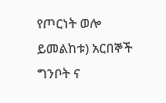የጦርነት ወሎ ይመልከቱ) አርበኞች ግንቦት ና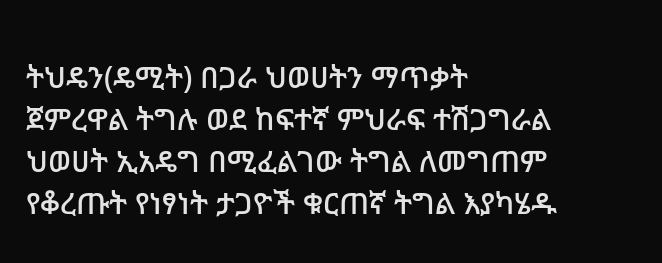ትህዴን(ዴሚት) በጋራ ህወሀትን ማጥቃት ጀምረዋል ትግሉ ወደ ከፍተኛ ምህራፍ ተሽጋግራል ህወሀት ኢአዴግ በሚፈልገው ትግል ለመግጠም የቆረጡት የነፃነት ታጋዮች ቁርጠኛ ትግል እያካሄዱ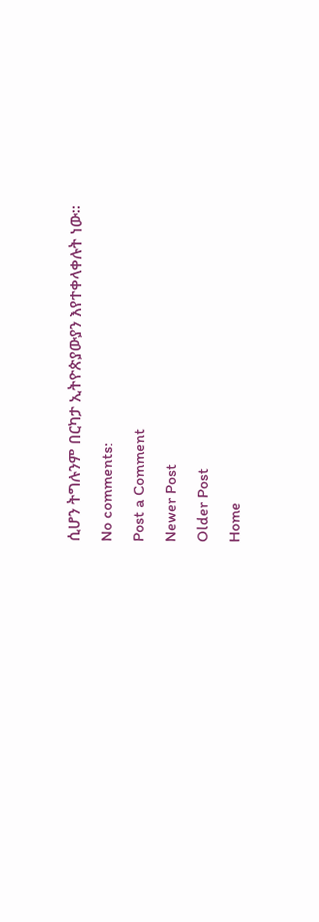ሲሆን ትግሉንም በርካታ ኢትዮጵያውያን እየተቀላቀሉት ነው።
No comments:
Post a Comment
Newer Post
Older Post
Home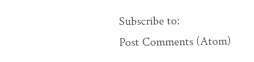Subscribe to:
Post Comments (Atom)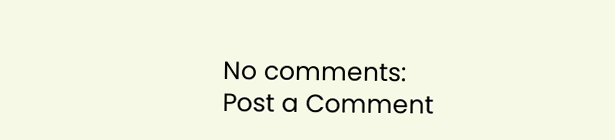No comments:
Post a Comment